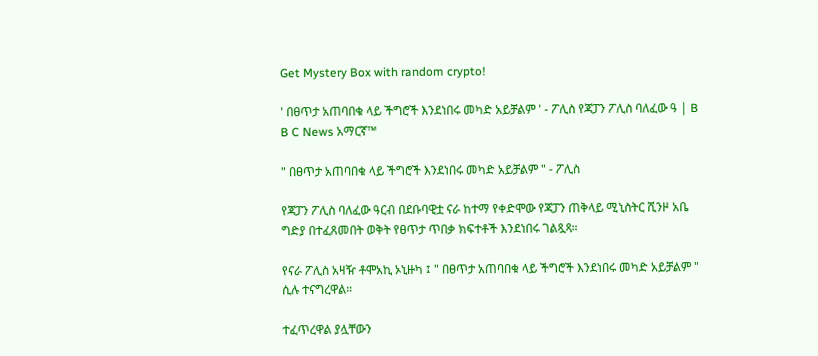Get Mystery Box with random crypto!

' በፀጥታ አጠባበቁ ላይ ችግሮች እንደነበሩ መካድ አይቻልም ' - ፖሊስ የጃፓን ፖሊስ ባለፈው ዓ | B B C News አማርኛ™

" በፀጥታ አጠባበቁ ላይ ችግሮች እንደነበሩ መካድ አይቻልም " - ፖሊስ

የጃፓን ፖሊስ ባለፈው ዓርብ በደቡባዊቷ ናራ ከተማ የቀድሞው የጃፓን ጠቅላይ ሚኒስትር ሺንዞ አቤ ግድያ በተፈጸመበት ወቅት የፀጥታ ጥበቃ ክፍተቶች እንደነበሩ ገልጿጻ።

የናራ ፖሊስ አዛዥ ቶሞአኪ ኦኒዙካ ፤ " በፀጥታ አጠባበቁ ላይ ችግሮች እንደነበሩ መካድ አይቻልም " ሲሉ ተናግረዋል።

ተፈጥረዋል ያሏቸውን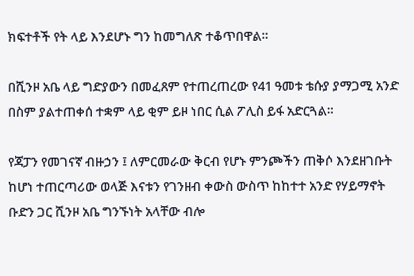ክፍተቶች የት ላይ እንደሆኑ ግን ከመግለጽ ተቆጥበዋል።

በሺንዞ አቤ ላይ ግድያውን በመፈጸም የተጠረጠረው የ41 ዓመቱ ቴሱያ ያማጋሚ አንድ በስም ያልተጠቀሰ ተቋም ላይ ቂም ይዞ ነበር ሲል ፖሊስ ይፋ አድርጓል።

የጃፓን የመገናኛ ብዙኃን ፤ ለምርመራው ቅርብ የሆኑ ምንጮችን ጠቅሶ እንደዘገቡት ከሆነ ተጠርጣሪው ወላጅ እናቱን የገንዘብ ቀውስ ውስጥ ከከተተ አንድ የሃይማኖት ቡድን ጋር ሺንዞ አቤ ግንኙነት አላቸው ብሎ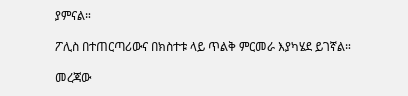ያምናል።

ፖሊስ በተጠርጣሪውና በክስተቱ ላይ ጥልቅ ምርመራ እያካሄደ ይገኛል።

መረጃው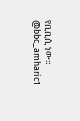የቢቢሲ ነው።
@bbc_amharic1